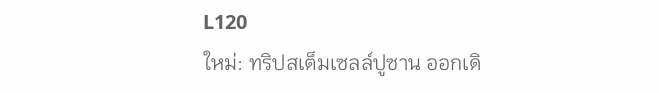L120
ใหม่: ทริปสเต็มเซลล์ปูซาน ออกเดิ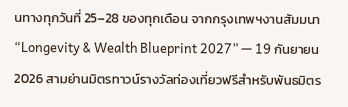นทางทุกวันที่ 25–28 ของทุกเดือน จากกรุงเทพฯงานสัมมนา “Longevity & Wealth Blueprint 2027” — 19 กันยายน 2026 สามย่านมิตรทาวน์รางวัลท่องเที่ยวฟรีสำหรับพันธมิตร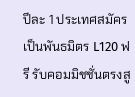ปีละ 1 ประเทศสมัครเป็นพันธมิตร L120 ฟรี รับคอมมิชชั่นตรงสู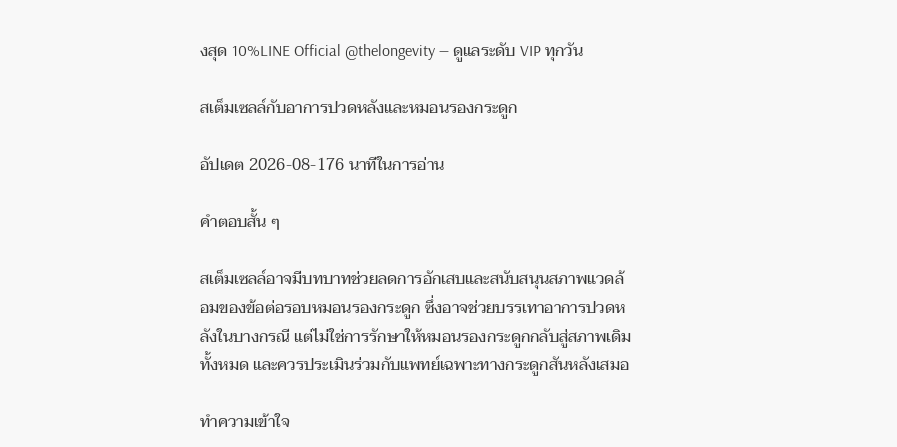งสุด 10%LINE Official @thelongevity — ดูแลระดับ VIP ทุกวัน

สเต็มเซลล์กับอาการปวดหลังและหมอนรองกระดูก

อัปเดต 2026-08-176 นาทีในการอ่าน

คำตอบสั้น ๆ

สเต็มเซลล์อาจมีบทบาทช่วยลดการอักเสบและสนับสนุนสภาพแวดล้อมของข้อต่อรอบหมอนรองกระดูก ซึ่งอาจช่วยบรรเทาอาการปวดหลังในบางกรณี แต่ไม่ใช่การรักษาให้หมอนรองกระดูกกลับสู่สภาพเดิมทั้งหมด และควรประเมินร่วมกับแพทย์เฉพาะทางกระดูกสันหลังเสมอ

ทำความเข้าใจ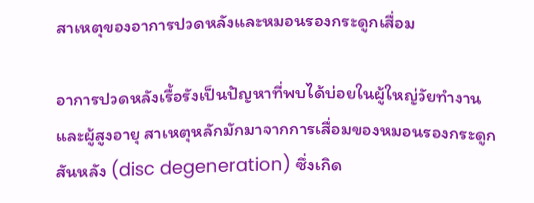สาเหตุของอาการปวดหลังและหมอนรองกระดูกเสื่อม

อาการปวดหลังเรื้อรังเป็นปัญหาที่พบได้บ่อยในผู้ใหญ่วัยทำงานและผู้สูงอายุ สาเหตุหลักมักมาจากการเสื่อมของหมอนรองกระดูกสันหลัง (disc degeneration) ซึ่งเกิด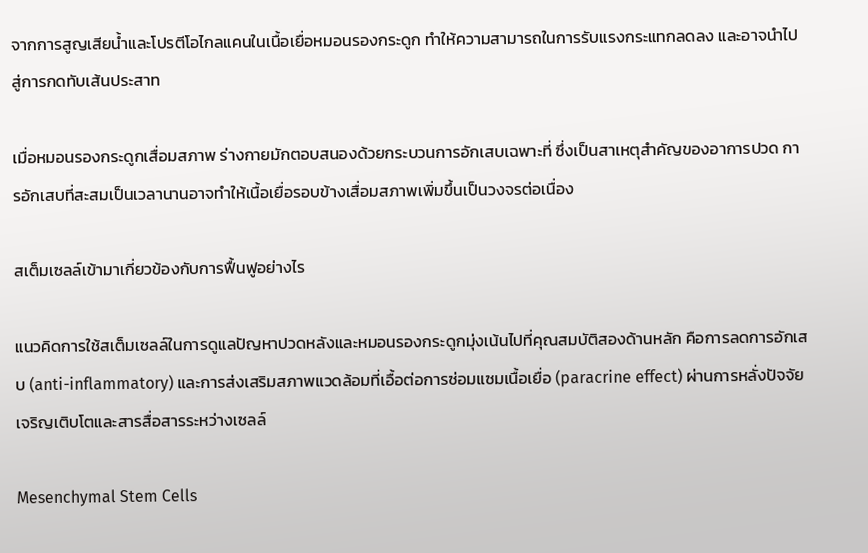จากการสูญเสียน้ำและโปรตีโอไกลแคนในเนื้อเยื่อหมอนรองกระดูก ทำให้ความสามารถในการรับแรงกระแทกลดลง และอาจนำไปสู่การกดทับเส้นประสาท

เมื่อหมอนรองกระดูกเสื่อมสภาพ ร่างกายมักตอบสนองด้วยกระบวนการอักเสบเฉพาะที่ ซึ่งเป็นสาเหตุสำคัญของอาการปวด การอักเสบที่สะสมเป็นเวลานานอาจทำให้เนื้อเยื่อรอบข้างเสื่อมสภาพเพิ่มขึ้นเป็นวงจรต่อเนื่อง

สเต็มเซลล์เข้ามาเกี่ยวข้องกับการฟื้นฟูอย่างไร

แนวคิดการใช้สเต็มเซลล์ในการดูแลปัญหาปวดหลังและหมอนรองกระดูกมุ่งเน้นไปที่คุณสมบัติสองด้านหลัก คือการลดการอักเสบ (anti-inflammatory) และการส่งเสริมสภาพแวดล้อมที่เอื้อต่อการซ่อมแซมเนื้อเยื่อ (paracrine effect) ผ่านการหลั่งปัจจัยเจริญเติบโตและสารสื่อสารระหว่างเซลล์

Mesenchymal Stem Cells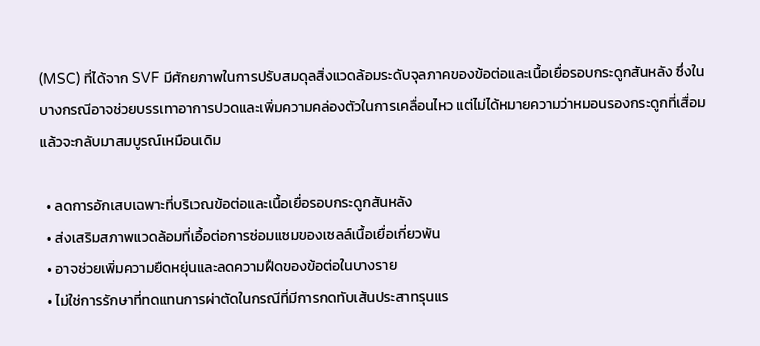(MSC) ที่ได้จาก SVF มีศักยภาพในการปรับสมดุลสิ่งแวดล้อมระดับจุลภาคของข้อต่อและเนื้อเยื่อรอบกระดูกสันหลัง ซึ่งในบางกรณีอาจช่วยบรรเทาอาการปวดและเพิ่มความคล่องตัวในการเคลื่อนไหว แต่ไม่ได้หมายความว่าหมอนรองกระดูกที่เสื่อมแล้วจะกลับมาสมบูรณ์เหมือนเดิม

  • ลดการอักเสบเฉพาะที่บริเวณข้อต่อและเนื้อเยื่อรอบกระดูกสันหลัง
  • ส่งเสริมสภาพแวดล้อมที่เอื้อต่อการซ่อมแซมของเซลล์เนื้อเยื่อเกี่ยวพัน
  • อาจช่วยเพิ่มความยืดหยุ่นและลดความฝืดของข้อต่อในบางราย
  • ไม่ใช่การรักษาที่ทดแทนการผ่าตัดในกรณีที่มีการกดทับเส้นประสาทรุนแร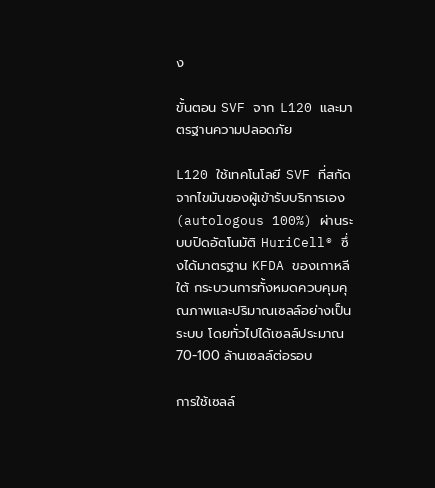ง

ขั้นตอน SVF จาก L120 และมาตรฐานความปลอดภัย

L120 ใช้เทคโนโลยี SVF ที่สกัดจากไขมันของผู้เข้ารับบริการเอง (autologous 100%) ผ่านระบบปิดอัตโนมัติ HuriCell® ซึ่งได้มาตรฐาน KFDA ของเกาหลีใต้ กระบวนการทั้งหมดควบคุมคุณภาพและปริมาณเซลล์อย่างเป็นระบบ โดยทั่วไปได้เซลล์ประมาณ 70-100 ล้านเซลล์ต่อรอบ

การใช้เซลล์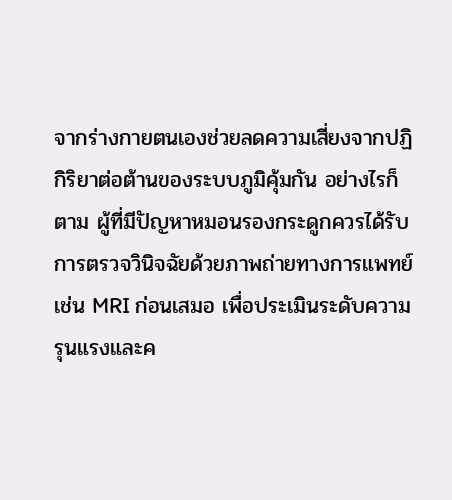จากร่างกายตนเองช่วยลดความเสี่ยงจากปฏิกิริยาต่อต้านของระบบภูมิคุ้มกัน อย่างไรก็ตาม ผู้ที่มีปัญหาหมอนรองกระดูกควรได้รับการตรวจวินิจฉัยด้วยภาพถ่ายทางการแพทย์ เช่น MRI ก่อนเสมอ เพื่อประเมินระดับความรุนแรงและค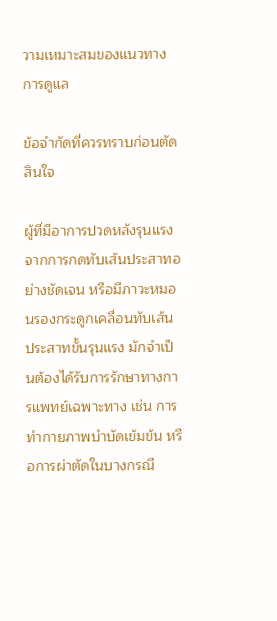วามเหมาะสมของแนวทางการดูแล

ข้อจำกัดที่ควรทราบก่อนตัดสินใจ

ผู้ที่มีอาการปวดหลังรุนแรงจากการกดทับเส้นประสาทอย่างชัดเจน หรือมีภาวะหมอนรองกระดูกเคลื่อนทับเส้นประสาทขั้นรุนแรง มักจำเป็นต้องได้รับการรักษาทางการแพทย์เฉพาะทาง เช่น การทำกายภาพบำบัดเข้มข้น หรือการผ่าตัดในบางกรณี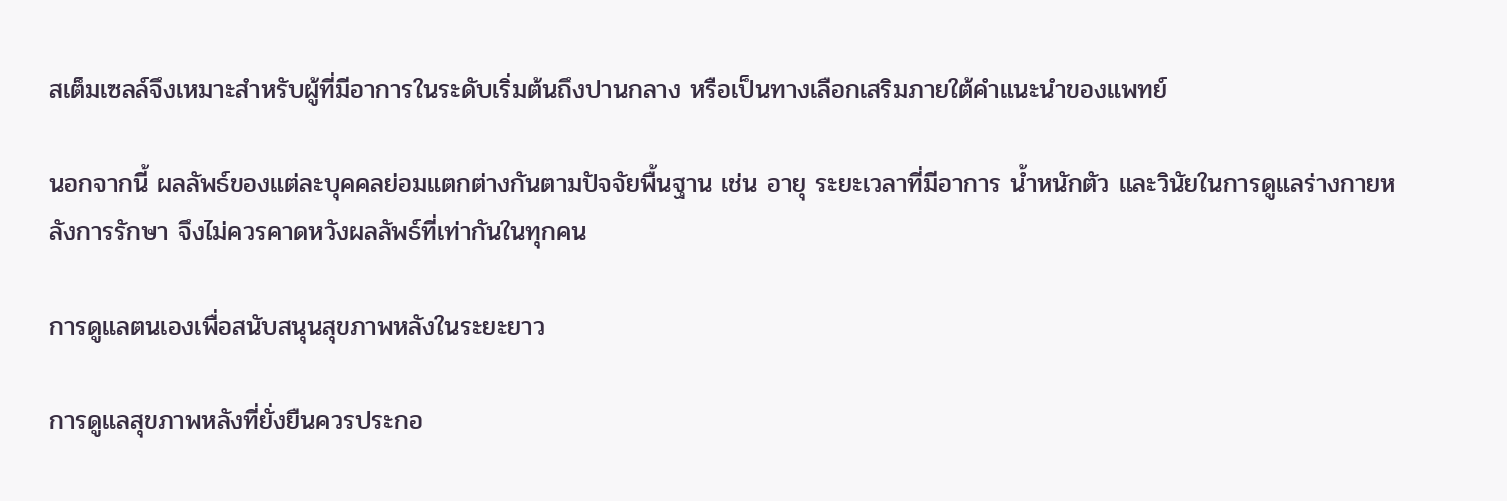สเต็มเซลล์จึงเหมาะสำหรับผู้ที่มีอาการในระดับเริ่มต้นถึงปานกลาง หรือเป็นทางเลือกเสริมภายใต้คำแนะนำของแพทย์

นอกจากนี้ ผลลัพธ์ของแต่ละบุคคลย่อมแตกต่างกันตามปัจจัยพื้นฐาน เช่น อายุ ระยะเวลาที่มีอาการ น้ำหนักตัว และวินัยในการดูแลร่างกายหลังการรักษา จึงไม่ควรคาดหวังผลลัพธ์ที่เท่ากันในทุกคน

การดูแลตนเองเพื่อสนับสนุนสุขภาพหลังในระยะยาว

การดูแลสุขภาพหลังที่ยั่งยืนควรประกอ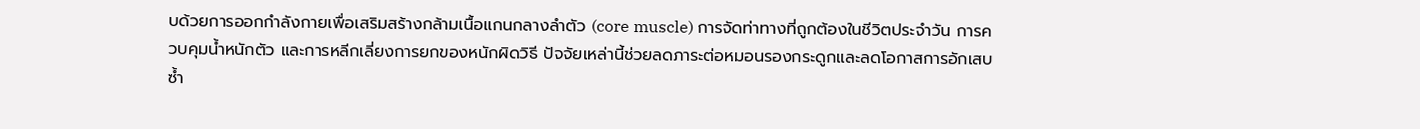บด้วยการออกกำลังกายเพื่อเสริมสร้างกล้ามเนื้อแกนกลางลำตัว (core muscle) การจัดท่าทางที่ถูกต้องในชีวิตประจำวัน การควบคุมน้ำหนักตัว และการหลีกเลี่ยงการยกของหนักผิดวิธี ปัจจัยเหล่านี้ช่วยลดภาระต่อหมอนรองกระดูกและลดโอกาสการอักเสบซ้ำ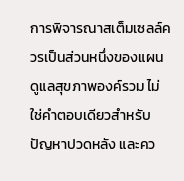การพิจารณาสเต็มเซลล์ควรเป็นส่วนหนึ่งของแผนดูแลสุขภาพองค์รวม ไม่ใช่คำตอบเดียวสำหรับปัญหาปวดหลัง และคว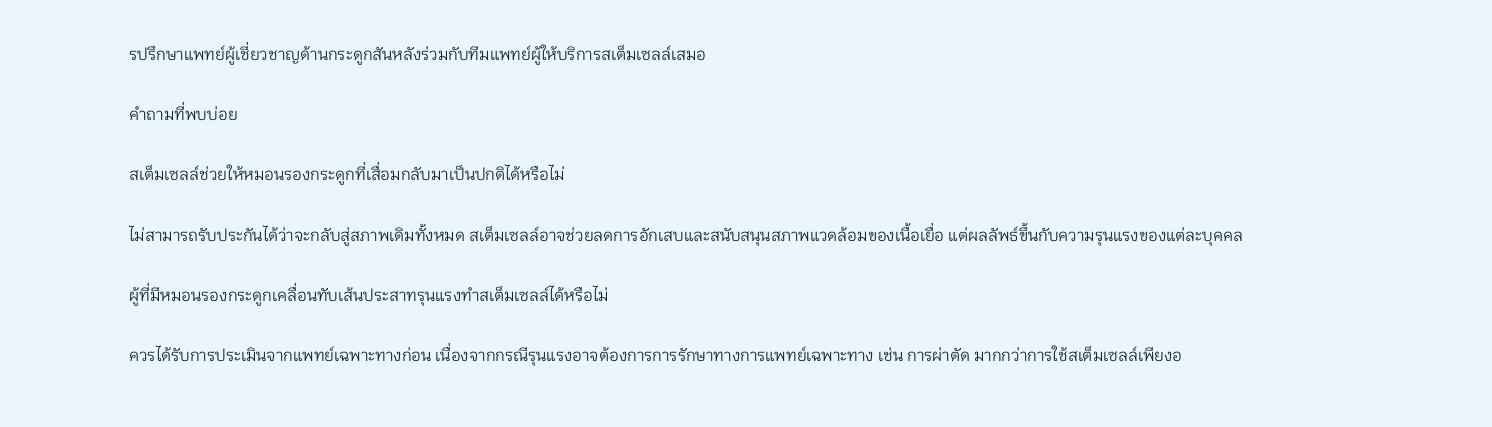รปรึกษาแพทย์ผู้เชี่ยวชาญด้านกระดูกสันหลังร่วมกับทีมแพทย์ผู้ให้บริการสเต็มเซลล์เสมอ

คำถามที่พบบ่อย

สเต็มเซลล์ช่วยให้หมอนรองกระดูกที่เสื่อมกลับมาเป็นปกติได้หรือไม่

ไม่สามารถรับประกันได้ว่าจะกลับสู่สภาพเดิมทั้งหมด สเต็มเซลล์อาจช่วยลดการอักเสบและสนับสนุนสภาพแวดล้อมของเนื้อเยื่อ แต่ผลลัพธ์ขึ้นกับความรุนแรงของแต่ละบุคคล

ผู้ที่มีหมอนรองกระดูกเคลื่อนทับเส้นประสาทรุนแรงทำสเต็มเซลล์ได้หรือไม่

ควรได้รับการประเมินจากแพทย์เฉพาะทางก่อน เนื่องจากกรณีรุนแรงอาจต้องการการรักษาทางการแพทย์เฉพาะทาง เช่น การผ่าตัด มากกว่าการใช้สเต็มเซลล์เพียงอ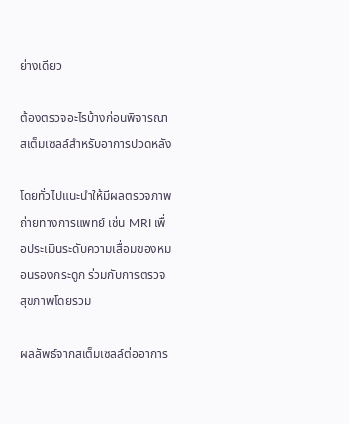ย่างเดียว

ต้องตรวจอะไรบ้างก่อนพิจารณาสเต็มเซลล์สำหรับอาการปวดหลัง

โดยทั่วไปแนะนำให้มีผลตรวจภาพถ่ายทางการแพทย์ เช่น MRI เพื่อประเมินระดับความเสื่อมของหมอนรองกระดูก ร่วมกับการตรวจสุขภาพโดยรวม

ผลลัพธ์จากสเต็มเซลล์ต่ออาการ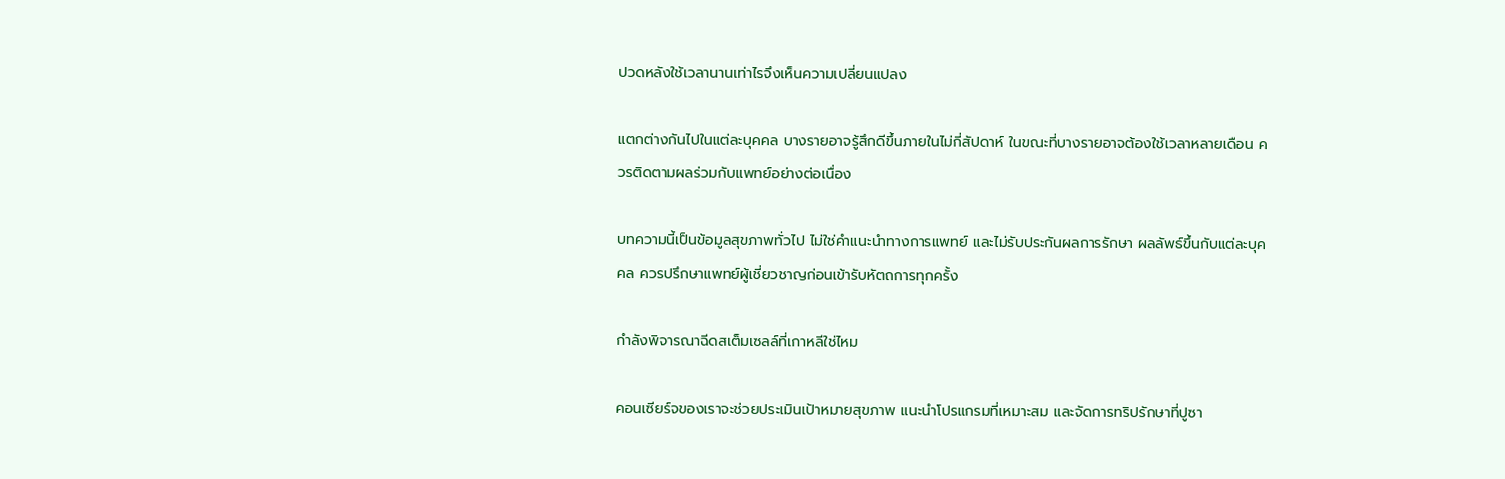ปวดหลังใช้เวลานานเท่าไรจึงเห็นความเปลี่ยนแปลง

แตกต่างกันไปในแต่ละบุคคล บางรายอาจรู้สึกดีขึ้นภายในไม่กี่สัปดาห์ ในขณะที่บางรายอาจต้องใช้เวลาหลายเดือน ควรติดตามผลร่วมกับแพทย์อย่างต่อเนื่อง

บทความนี้เป็นข้อมูลสุขภาพทั่วไป ไม่ใช่คำแนะนำทางการแพทย์ และไม่รับประกันผลการรักษา ผลลัพธ์ขึ้นกับแต่ละบุคคล ควรปรึกษาแพทย์ผู้เชี่ยวชาญก่อนเข้ารับหัตถการทุกครั้ง

กำลังพิจารณาฉีดสเต็มเซลล์ที่เกาหลีใช่ไหม

คอนเซียร์จของเราจะช่วยประเมินเป้าหมายสุขภาพ แนะนำโปรแกรมที่เหมาะสม และจัดการทริปรักษาที่ปูซา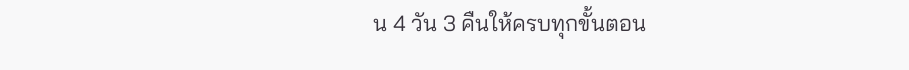น 4 วัน 3 คืนให้ครบทุกขั้นตอน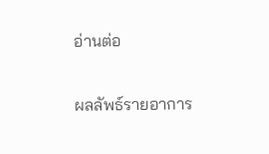อ่านต่อ

ผลลัพธ์รายอาการ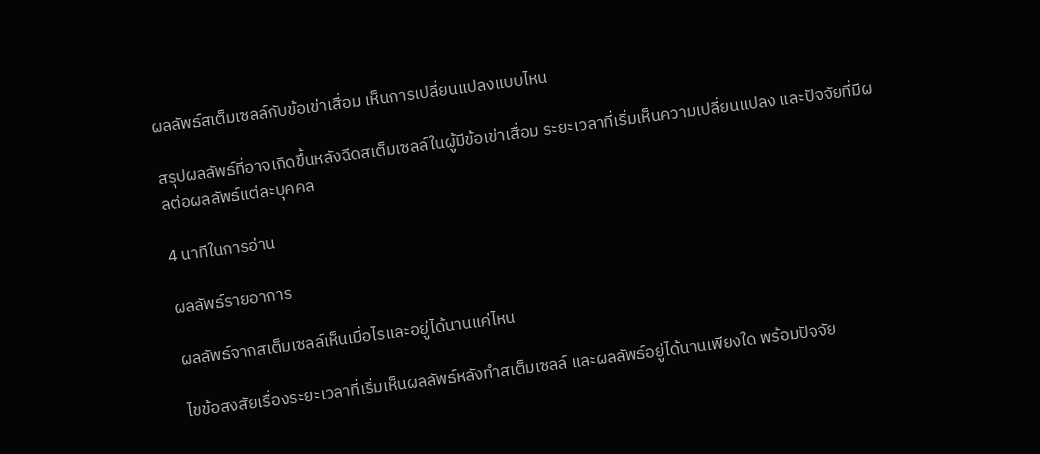ผลลัพธ์สเต็มเซลล์กับข้อเข่าเสื่อม เห็นการเปลี่ยนแปลงแบบไหน

สรุปผลลัพธ์ที่อาจเกิดขึ้นหลังฉีดสเต็มเซลล์ในผู้มีข้อเข่าเสื่อม ระยะเวลาที่เริ่มเห็นความเปลี่ยนแปลง และปัจจัยที่มีผลต่อผลลัพธ์แต่ละบุคคล

4 นาทีในการอ่าน

ผลลัพธ์รายอาการ

ผลลัพธ์จากสเต็มเซลล์เห็นเมื่อไรและอยู่ได้นานแค่ไหน

ไขข้อสงสัยเรื่องระยะเวลาที่เริ่มเห็นผลลัพธ์หลังทำสเต็มเซลล์ และผลลัพธ์อยู่ได้นานเพียงใด พร้อมปัจจัย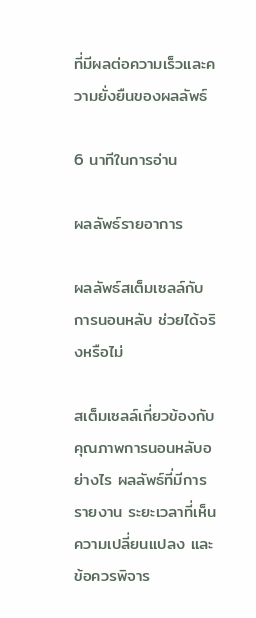ที่มีผลต่อความเร็วและความยั่งยืนของผลลัพธ์

6 นาทีในการอ่าน

ผลลัพธ์รายอาการ

ผลลัพธ์สเต็มเซลล์กับการนอนหลับ ช่วยได้จริงหรือไม่

สเต็มเซลล์เกี่ยวข้องกับคุณภาพการนอนหลับอย่างไร ผลลัพธ์ที่มีการรายงาน ระยะเวลาที่เห็นความเปลี่ยนแปลง และข้อควรพิจาร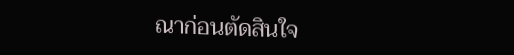ณาก่อนตัดสินใจ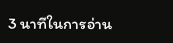3 นาทีในการอ่าน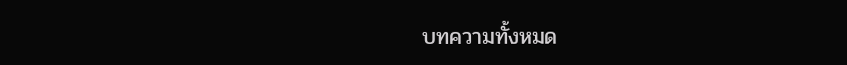บทความทั้งหมด